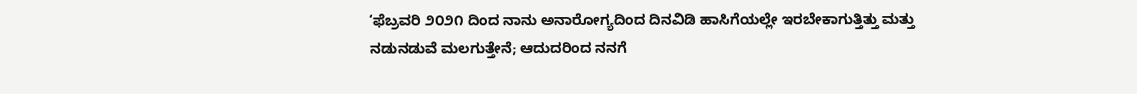‘ಫೆಬ್ರವರಿ ೨೦೨೧ ದಿಂದ ನಾನು ಅನಾರೋಗ್ಯದಿಂದ ದಿನವಿಡಿ ಹಾಸಿಗೆಯಲ್ಲೇ ಇರಬೇಕಾಗುತ್ತಿತ್ತು ಮತ್ತು ನಡುನಡುವೆ ಮಲಗುತ್ತೇನೆ; ಆದುದರಿಂದ ನನಗೆ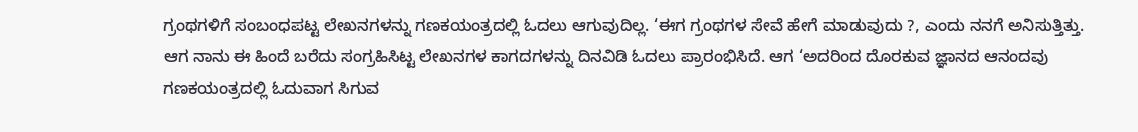ಗ್ರಂಥಗಳಿಗೆ ಸಂಬಂಧಪಟ್ಟ ಲೇಖನಗಳನ್ನು ಗಣಕಯಂತ್ರದಲ್ಲಿ ಓದಲು ಆಗುವುದಿಲ್ಲ. ‘ಈಗ ಗ್ರಂಥಗಳ ಸೇವೆ ಹೇಗೆ ಮಾಡುವುದು ?, ಎಂದು ನನಗೆ ಅನಿಸುತ್ತಿತ್ತು. ಆಗ ನಾನು ಈ ಹಿಂದೆ ಬರೆದು ಸಂಗ್ರಹಿಸಿಟ್ಟ ಲೇಖನಗಳ ಕಾಗದಗಳನ್ನು ದಿನವಿಡಿ ಓದಲು ಪ್ರಾರಂಭಿಸಿದೆ. ಆಗ ‘ಅದರಿಂದ ದೊರಕುವ ಜ್ಞಾನದ ಆನಂದವು ಗಣಕಯಂತ್ರದಲ್ಲಿ ಓದುವಾಗ ಸಿಗುವ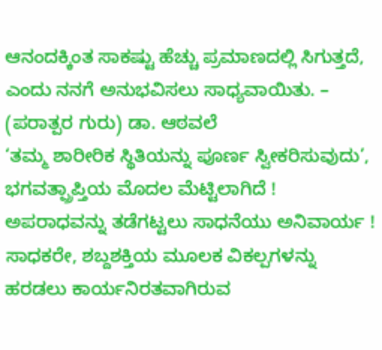ಆನಂದಕ್ಕಿಂತ ಸಾಕಷ್ಟು ಹೆಚ್ಚು ಪ್ರಮಾಣದಲ್ಲಿ ಸಿಗುತ್ತದೆ, ಎಂದು ನನಗೆ ಅನುಭವಿಸಲು ಸಾಧ್ಯವಾಯಿತು. – (ಪರಾತ್ಪರ ಗುರು) ಡಾ. ಆಠವಲೆ
‘ತಮ್ಮ ಶಾರೀರಿಕ ಸ್ಥಿತಿಯನ್ನು ಪೂರ್ಣ ಸ್ವೀಕರಿಸುವುದು’, ಭಗವತ್ಪ್ರಾಪ್ತಿಯ ಮೊದಲ ಮೆಟ್ಟಿಲಾಗಿದೆ !
ಅಪರಾಧವನ್ನು ತಡೆಗಟ್ಟಲು ಸಾಧನೆಯು ಅನಿವಾರ್ಯ !
ಸಾಧಕರೇ, ಶಬ್ದಶಕ್ತಿಯ ಮೂಲಕ ವಿಕಲ್ಪಗಳನ್ನು ಹರಡಲು ಕಾರ್ಯನಿರತವಾಗಿರುವ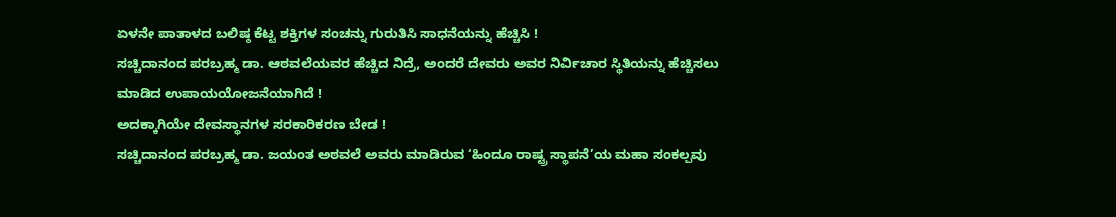ಏಳನೇ ಪಾತಾಳದ ಬಲಿಷ್ಠ ಕೆಟ್ಟ ಶಕ್ತಿಗಳ ಸಂಚನ್ನು ಗುರುತಿಸಿ ಸಾಧನೆಯನ್ನು ಹೆಚ್ಚಿಸಿ !
ಸಚ್ಚಿದಾನಂದ ಪರಬ್ರಹ್ಮ ಡಾ. ಆಠವಲೆಯವರ ಹೆಚ್ಚಿದ ನಿದ್ರೆ, ಅಂದರೆ ದೇವರು ಅವರ ನಿರ್ವಿಚಾರ ಸ್ಥಿತಿಯನ್ನು ಹೆಚ್ಚಿಸಲು ಮಾಡಿದ ಉಪಾಯಯೋಜನೆಯಾಗಿದೆ !
ಅದಕ್ಕಾಗಿಯೇ ದೇವಸ್ಥಾನಗಳ ಸರಕಾರಿಕರಣ ಬೇಡ !
ಸಚ್ಚಿದಾನಂದ ಪರಬ್ರಹ್ಮ ಡಾ. ಜಯಂತ ಅಠವಲೆ ಅವರು ಮಾಡಿರುವ ‘ಹಿಂದೂ ರಾಷ್ಟ್ರ ಸ್ಥಾಪನೆ’ಯ ಮಹಾ ಸಂಕಲ್ಪವು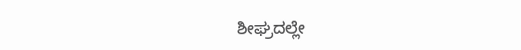ಶೀಘ್ರದಲ್ಲೇ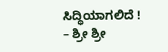ಸಿದ್ಧಿಯಾಗಲಿದೆ ! – ಶ್ರೀ ಶ್ರೀ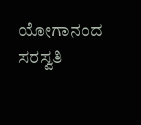ಯೋಗಾನಂದ ಸರಸ್ವತಿ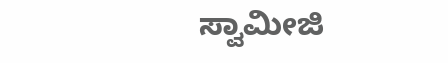ಸ್ವಾಮೀಜಿ